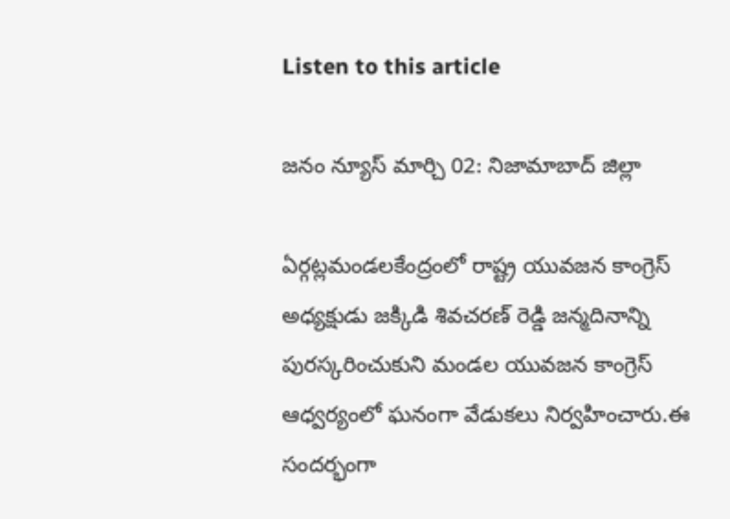Listen to this article

జనం న్యూస్ మార్చి 02: నిజామాబాద్ జిల్లా

ఏర్గట్లమండలకేంద్రంలో రాష్ట్ర యువజన కాంగ్రెస్ అధ్యక్షుడు జక్కిడి శివచరణ్ రెడ్డి జన్మదినాన్ని పురస్కరించుకుని మండల యువజన కాంగ్రెస్ ఆధ్వర్యంలో ఘనంగా వేడుకలు నిర్వహించారు.ఈ సందర్భంగా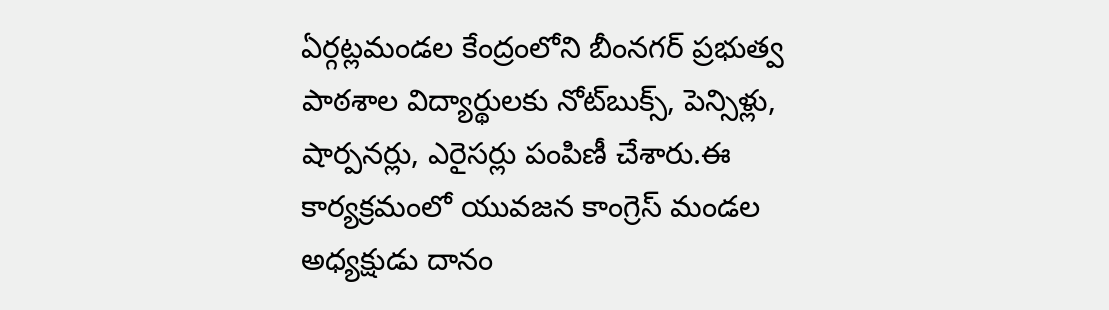ఏర్గట్లమండల కేంద్రంలోని బీంనగర్ ప్రభుత్వ పాఠశాల విద్యార్థులకు నోట్‌బుక్స్, పెన్సిళ్లు, షార్పనర్లు, ఎరైసర్లు పంపిణీ చేశారు.ఈ కార్యక్రమంలో యువజన కాంగ్రెస్ మండల అధ్యక్షుడు దానం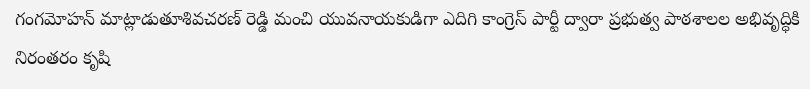గంగమోహన్ మాట్లాడుతూశివచరణ్ రెడ్డి మంచి యువనాయకుడిగా ఎదిగి కాంగ్రెస్ పార్టీ ద్వారా ప్రభుత్వ పాఠశాలల అభివృద్ధికి నిరంతరం కృషి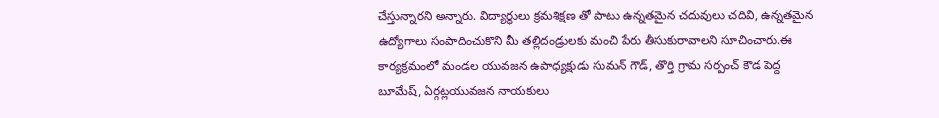చేస్తున్నారని అన్నారు. విద్యార్థులు క్రమశిక్షణ తో పాటు ఉన్నతమైన చదువులు చదివి, ఉన్నతమైన ఉద్యోగాలు సంపాదించుకొని మీ తల్లిదండ్రులకు మంచి పేరు తీసుకురావాలని సూచించారు.ఈ కార్యక్రమంలో మండల యువజన ఉపాధ్యక్షుడు సుమన్ గౌడ్, తొర్తి గ్రామ సర్పంచ్ కౌడ పెద్ద బూమేష్, ఏర్గట్లయువజన నాయకులు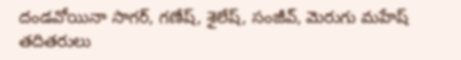దండవోయినా సాగర్, గణేష్, శైలేష్, సంజీవ్, మెరుగు మహేష్ తదితరులు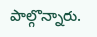పాల్గొన్నారు.